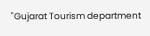"Gujarat Tourism department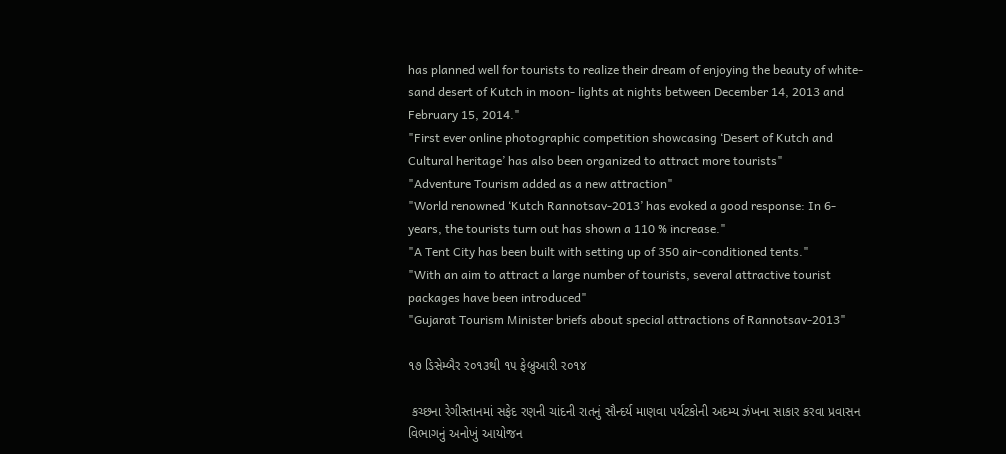has planned well for tourists to realize their dream of enjoying the beauty of white-sand desert of Kutch in moon- lights at nights between December 14, 2013 and February 15, 2014."
"First ever online photographic competition showcasing ‘Desert of Kutch and Cultural heritage’ has also been organized to attract more tourists"
"Adventure Tourism added as a new attraction"
"World renowned ‘Kutch Rannotsav-2013’ has evoked a good response: In 6-years, the tourists turn out has shown a 110 % increase."
"A Tent City has been built with setting up of 350 air-conditioned tents."
"With an aim to attract a large number of tourists, several attractive tourist packages have been introduced"
"Gujarat Tourism Minister briefs about special attractions of Rannotsav-2013"

૧૭ ડિસેમ્બૈર ર૦૧૩થી ૧૫ ફેબ્રુઆરી ર૦૧૪

 કચ્છના રેગીસ્તાનમાં સફેદ રણની ચાંદની રાતનું સૌન્દર્ય માણવા પર્યટકોની અદમ્ય ઝંખના સાકાર કરવા પ્રવાસન વિભાગનું અનોખું આયોજન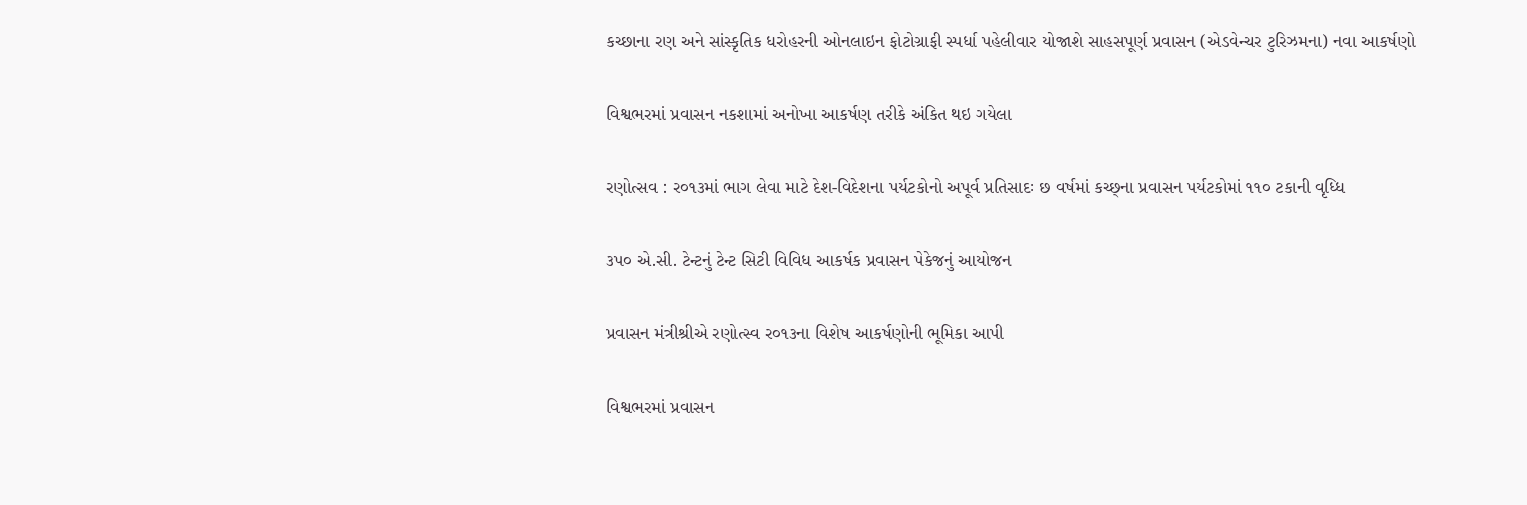કચ્છાના રણ અને સાંસ્કૃતિક ધરોહરની ઓનલાઇન ફોટોગ્રાફી સ્પર્ધા પહેલીવાર યોજાશે સાહસપૂર્ણ પ્રવાસન (એડવેન્ચર ટુરિઝમના) નવા આકર્ષણો

વિશ્વભરમાં પ્રવાસન નકશામાં અનોખા આકર્ષણ તરીકે અંકિત થઇ ગયેલા

રણોત્સવ : ર૦૧૩માં ભાગ લેવા માટે દેશ-વિદેશના પર્યટકોનો અપૂર્વ પ્રતિસાદઃ છ વર્ષમાં કચ્છ્ના પ્રવાસન પર્યટકોમાં ૧૧૦ ટકાની વૃધ્ધિ

૩પ૦ એ.સી. ટેન્ટનું ટેન્ટ સિટી વિવિધ આકર્ષક પ્રવાસન પેકેજનું આયોજન

પ્રવાસન મંત્રીશ્રીએ રણોત્સ્વ ર૦૧૩ના વિશેષ આકર્ષણોની ભૂમિકા આપી

વિશ્વભરમાં પ્રવાસન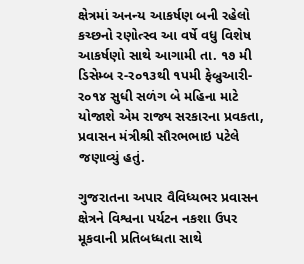ક્ષેત્રમાં અનન્ય આકર્ષણ બની રહેલો કચ્છનો રણોત્સ્વ આ વર્ષે વધુ વિશેષ આકર્ષણો સાથે આગામી તા. ૧૭ મી ડિસેમ્બ ર-ર૦૧૩થી ૧પમી ફેબ્રુઆરી-ર૦૧૪ સુધી સળંગ બે મહિના માટે યોજાશે એમ રાજ્ય સરકારના પ્રવકતા, પ્રવાસન મંત્રીશ્રી સૌરભભાઇ પટેલે જણાવ્યું હતું.

ગુજરાતના અપાર વૈવિધ્યભર પ્રવાસન ક્ષેત્રને વિશ્વના પર્યટન નકશા ઉપર મૂકવાની પ્રતિબધ્ધતા સાથે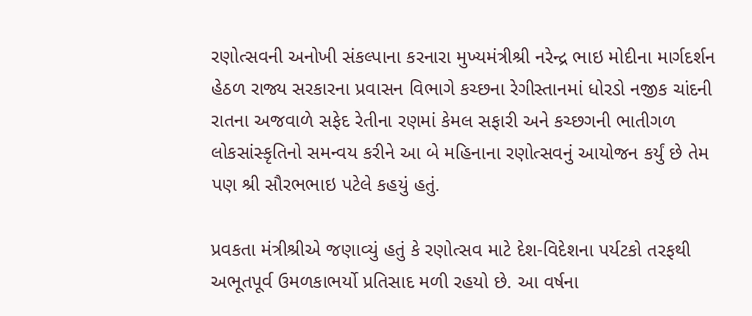રણોત્સવની અનોખી સંકલ્પાના કરનારા મુખ્યમંત્રીશ્રી નરેન્દ્ર ભાઇ મોદીના માર્ગદર્શન હેઠળ રાજ્ય સરકારના પ્રવાસન વિભાગે કચ્છના રેગીસ્તાનમાં ધોરડો નજીક ચાંદની રાતના અજવાળે સફેદ રેતીના રણમાં કેમલ સફારી અને કચ્છગની ભાતીગળ લોકસાંસ્કૃતિનો સમન્વય કરીને આ બે મહિનાના રણોત્સવનું આયોજન કર્યું છે તેમ પણ શ્રી સૌરભભાઇ પટેલે કહયું હતું.

પ્રવકતા મંત્રીશ્રીએ જણાવ્યું હતું કે રણોત્સવ માટે દેશ-વિદેશના પર્યટકો તરફથી અભૂતપૂર્વ ઉમળકાભર્યો પ્રતિસાદ મળી રહયો છે. આ વર્ષના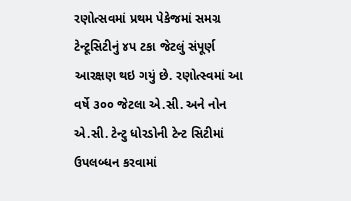રણોત્સવમાં પ્રથમ પેકેજમાં સમગ્ર ટેન્ટૂસિટીનું ૪પ ટકા જેટલું સંપૂર્ણ આરક્ષણ થઇ ગયું છે. રણોત્સ્વમાં આ વર્ષે ૩૦૦ જેટલા એ.સી. અને નોન એ.સી. ટેન્ટુ ધોરડોની ટેન્ટ સિટીમાં ઉપલબ્ધન કરવામાં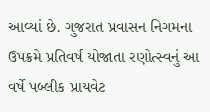આવ્યાં છે. ગુજરાત પ્રવાસન નિગમના ઉપક્રમે પ્રતિવર્ષ યોજાતા રણોત્સ્વનું આ વર્ષે પબ્લીક પ્રાયવેટ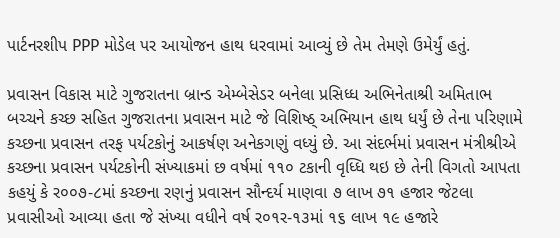પાર્ટનરશીપ PPP મોડેલ પર આયોજન હાથ ધરવામાં આવ્યું છે તેમ તેમણે ઉમેર્યું હતું.

પ્રવાસન વિકાસ માટે ગુજરાતના બ્રાન્ડ એમ્બેસેડર બનેલા પ્રસિધ્ધ અભિનેતાશ્રી અમિતાભ બચ્ચને કચ્છ સહિત ગુજરાતના પ્રવાસન માટે જે વિશિષ્ઠ્ અભિયાન હાથ ધર્યું છે તેના પરિણામે કચ્છના પ્રવાસન તરફ પર્યટકોનું આકર્ષણ અનેકગણું વધ્યું છે. આ સંદર્ભમાં પ્રવાસન મંત્રીશ્રીએ કચ્છના પ્રવાસન પર્યટકોની સંખ્યાકમાં છ વર્ષમાં ૧૧૦ ટકાની વૃધ્ધિ થઇ છે તેની વિગતો આપતા કહયું કે ર૦૦૭-૮માં કચ્છના રણનું પ્રવાસન સૌન્દર્ય માણવા ૭ લાખ ૭૧ હજાર જેટલા પ્રવાસીઓ આવ્યા હતા જે સંખ્યા વધીને વર્ષ ર૦૧ર-૧૩માં ૧૬ લાખ ૧૯ હજારે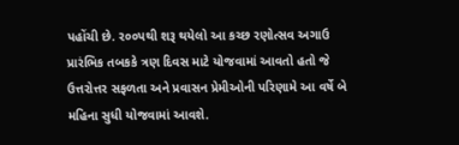પહોંચી છે. ર૦૦પથી શરૂ થયેલો આ કચ્છ રણોત્સવ અગાઉ પ્રારંભિક તબકકે ત્રણ દિવસ માટે યોજવામાં આવતો હતો જે ઉત્તરોત્તર સફળતા અને પ્રવાસન પ્રેમીઓની પરિણામે આ વર્ષે બે મહિના સુધી યોજવામાં આવશે.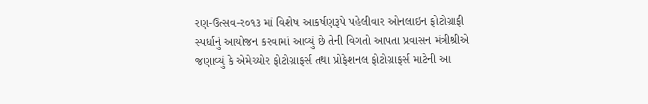રણ-ઉત્સવ-ર૦૧૩ માં વિશેષ આકર્ષણરૂપે પહેલીવાર ઓનલાઇન ફોટોગ્રાફી સ્પર્ધાનું આયોજન કરવામાં આવ્યું છે તેની વિગતો આપતા પ્રવાસન મંત્રીશ્રીએ જણાવ્યું કે એમેચ્યોર ફોટોગ્રાફર્સ તથા પ્રોફેશનલ ફોટોગ્રાફર્સ માટેની આ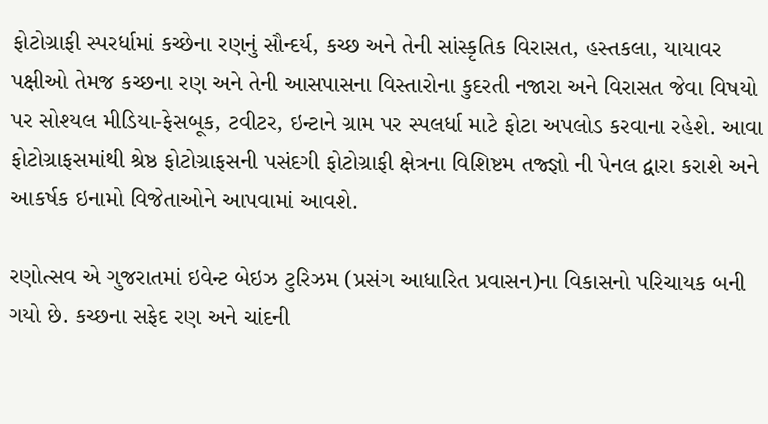ફોટોગ્રાફી સ્પરર્ધામાં કચ્છેના રણનું સૌન્દર્ય, કચ્છ અને તેની સાંસ્કૃતિક વિરાસત, હસ્તકલા, યાયાવર પક્ષીઓ તેમજ કચ્છના રણ અને તેની આસપાસના વિસ્તારોના કુદરતી નજારા અને વિરાસત જેવા વિષયો પર સોશ્યલ મીડિયા-ફેસબૂક, ટવીટર, ઇન્ટાને ગ્રામ પર સ્પલર્ધા માટે ફોટા અપલોડ કરવાના રહેશે. આવા ફોટોગ્રાફસમાંથી શ્રેષ્ઠ ફોટોગ્રાફસની પસંદગી ફોટોગ્રાફી ક્ષેત્રના વિશિષ્ટમ તજ્જ્ઞો ની પેનલ દ્વારા કરાશે અને આકર્ષક ઇનામો વિજેતાઓને આપવામાં આવશે.

રણોત્સવ એ ગુજરાતમાં ઇવેન્ટ બેઇઝ ટુરિઝમ (પ્રસંગ આધારિત પ્રવાસન)ના વિકાસનો પરિચાયક બની ગયો છે. કચ્છ‍ના સફેદ રણ અને ચાંદની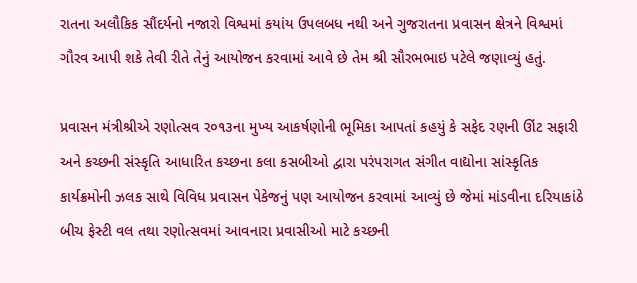રાતના અલૌકિક સૌંદર્યનો નજારો વિશ્વમાં કયાંય ઉપલબધ નથી અને ગુજરાતના પ્રવાસન ક્ષેત્રને વિશ્વમાં ગૌરવ આપી શકે તેવી રીતે તેનું આયોજન કરવામાં આવે છે તેમ શ્રી સૌરભભાઇ પટેલે જણાવ્યું હતું.

પ્રવાસન મંત્રીશ્રીએ રણોત્સવ ર૦૧૩ના મુખ્ય આકર્ષણોની ભૂમિકા આપતાં કહયું કે સફેદ રણની ઊંટ સફારી અને કચ્છની સંસ્કૃતિ આધારિત કચ્છના કલા કસબીઓ દ્વારા પરંપરાગત સંગીત વાદ્યોના સાંસ્કૃતિક કાર્યક્રમોની ઝલક સાથે વિવિધ પ્રવાસન પેકેજનું પણ આયોજન કરવામાં આવ્યું છે જેમાં માંડવીના દરિયાકાંઠે બીચ ફેસ્ટી વલ તથા રણોત્સવમાં આવનારા પ્રવાસીઓ માટે કચ્છની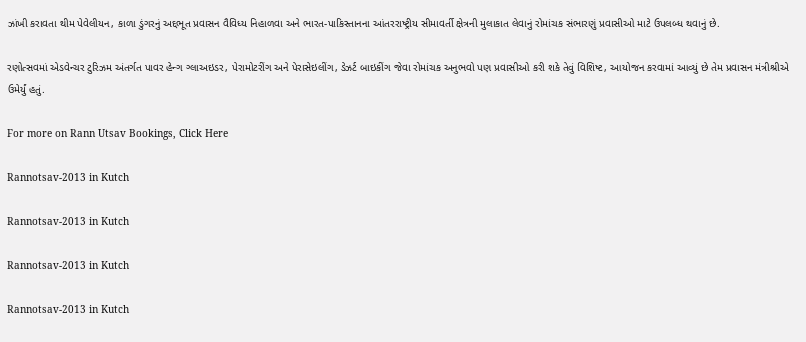ઝાંખી કરાવતા થીમ પેવેલીયન, કાળા ડુંગરનું અદ્દભૂત પ્રવાસન વૈવિધ્ય નિહાળવા અને ભારત-પાકિસ્તાનના આંતરરાષ્ટ્રીય સીમાવર્તી ક્ષેત્રની મુલાકાત લેવાનું રોમાંચક સંભારણું પ્રવાસીઓ માટે ઉપલબ્ધ થવાનું છે.

રણોત્સવમાં એડવેન્ચર ટુરિઝમ અંતર્ગત પાવર હેન્ગ ગ્લાઅઇડર, પેરામોટરીંગ અને પેરાસેઇલીંગ, ડેઝર્ટ બાઇકીંગ જેવા રોમાંચક અનુભવો પણ પ્રવાસીઓ કરી શકે તેવું વિશિષ્ટ, આયોજન કરવામાં આવ્યું છે તેમ પ્રવાસન મંત્રીશ્રીએ ઉમેર્યું હતું.

For more on Rann Utsav Bookings, Click Here

Rannotsav-2013 in Kutch

Rannotsav-2013 in Kutch

Rannotsav-2013 in Kutch

Rannotsav-2013 in Kutch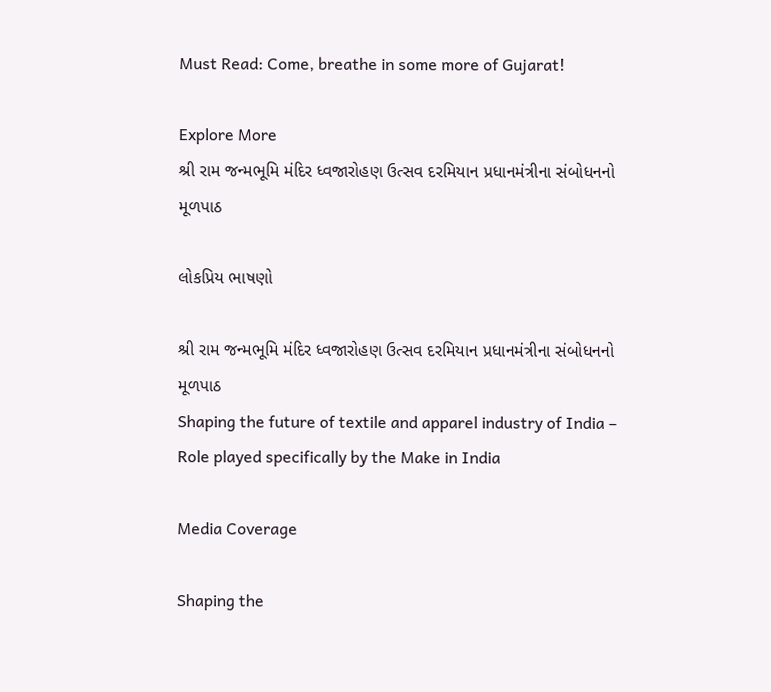Must Read: Come, breathe in some more of Gujarat!

Explore More
શ્રી રામ જન્મભૂમિ મંદિર ધ્વજારોહણ ઉત્સવ દરમિયાન પ્રધાનમંત્રીના સંબોધનનો મૂળપાઠ

લોકપ્રિય ભાષણો

શ્રી રામ જન્મભૂમિ મંદિર ધ્વજારોહણ ઉત્સવ દરમિયાન પ્રધાનમંત્રીના સંબોધનનો મૂળપાઠ
Shaping the future of textile and apparel industry of India – Role played specifically by the Make in India

Media Coverage

Shaping the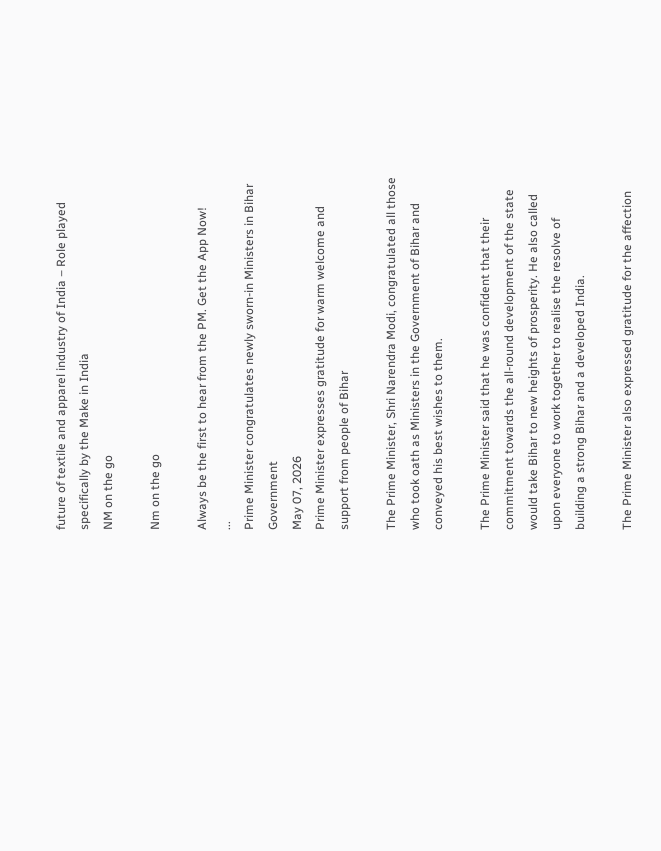future of textile and apparel industry of India – Role played specifically by the Make in India
NM on the go

Nm on the go

Always be the first to hear from the PM. Get the App Now!
...
Prime Minister congratulates newly sworn-in Ministers in Bihar Government
May 07, 2026
Prime Minister expresses gratitude for warm welcome and support from people of Bihar

The Prime Minister, Shri Narendra Modi, congratulated all those who took oath as Ministers in the Government of Bihar and conveyed his best wishes to them.

The Prime Minister said that he was confident that their commitment towards the all-round development of the state would take Bihar to new heights of prosperity. He also called upon everyone to work together to realise the resolve of building a strong Bihar and a developed India.

The Prime Minister also expressed gratitude for the affection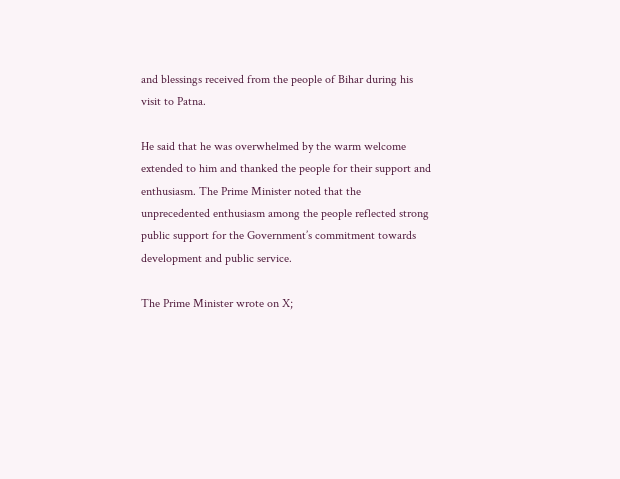and blessings received from the people of Bihar during his visit to Patna.

He said that he was overwhelmed by the warm welcome extended to him and thanked the people for their support and enthusiasm. The Prime Minister noted that the unprecedented enthusiasm among the people reflected strong public support for the Government’s commitment towards development and public service.

The Prime Minister wrote on X;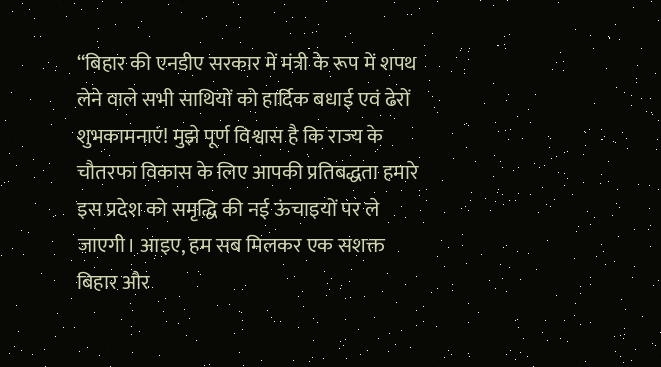“बिहार की एनडीए सरकार में मंत्री के रूप में शपथ लेने वाले सभी साथियों को हार्दिक बधाई एवं ढेरों शुभकामनाएं! मुझे पूर्ण विश्वास है कि राज्य के चौतरफा विकास के लिए आपकी प्रतिबद्धता हमारे इस प्रदेश को समृद्धि की नई ऊंचाइयों पर ले जाएगी। आइए, हम सब मिलकर एक सशक्त बिहार और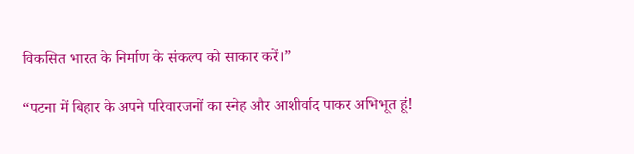विकसित भारत के निर्माण के संकल्प को साकार करें।”

“पटना में बिहार के अपने परिवारजनों का स्नेह और आशीर्वाद पाकर अभिभूत हूं!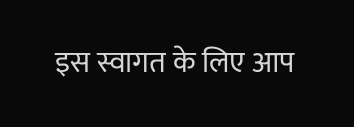इस स्वागत के लिए आप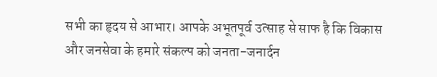सभी का हृदय से आभार। आपके अभूतपूर्व उत्साह से साफ है कि विकास और जनसेवा के हमारे संकल्प को जनता-जनार्दन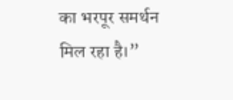का भरपूर समर्थन मिल रहा है।”